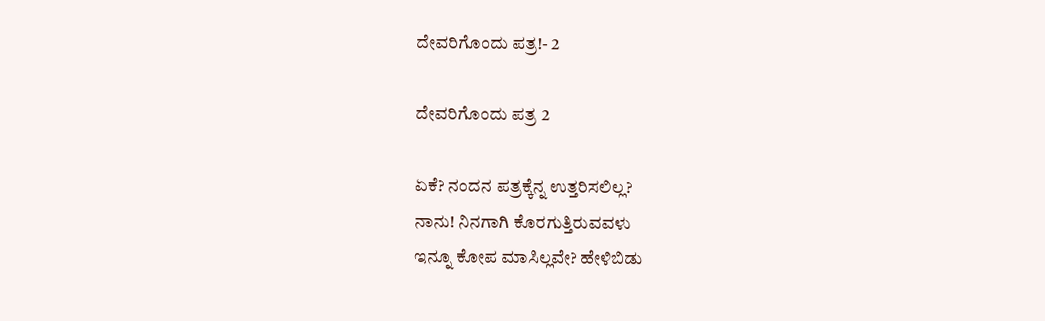ದೇವರಿಗೊಂದು ಪತ್ರ!- 2

ದೇವರಿಗೊಂದು ಪತ್ರ 2

ಏಕೆ? ನಂದನ ಪತ್ರಕ್ಕೆನ್ನ ಉತ್ತರಿಸಲಿಲ್ಲ?
ನಾನು! ನಿನಗಾಗಿ ಕೊರಗುತ್ತಿರುವವಳು
ಇನ್ನೂ ಕೋಪ ಮಾಸಿಲ್ಲವೇ? ಹೇಳಿಬಿಡು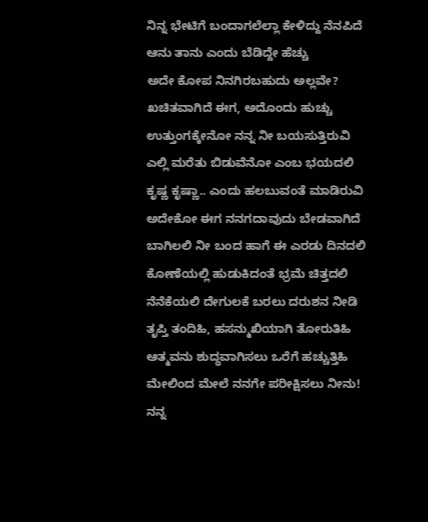ನಿನ್ನ ಭೇಟಿಗೆ ಬಂದಾಗಲೆಲ್ಲಾ ಕೇಳಿದ್ದು ನೆನಪಿದೆ
ಆನು ತಾನು ಎಂದು ಬೆಡಿದ್ದೇ ಹೆಚ್ಚು
ಅದೇ ಕೋಪ ನಿನಗಿರಬಹುದು ಅಲ್ಲವೇ?
ಖಚಿತವಾಗಿದೆ ಈಗ, ಅದೊಂದು ಹುಚ್ಚು
ಉತ್ತುಂಗಕ್ಕೇನೋ ನನ್ನ ನೀ ಬಯಸುತ್ತಿರುವಿ
ಎಲ್ಲಿ ಮರೆತು ಬಿಡುವೆನೋ ಎಂಬ ಭಯದಲಿ
ಕೃಷ್ಣ ಕೃಷ್ಣಾ.. ಎಂದು ಹಲಬುವಂತೆ ಮಾಡಿರುವಿ
ಅದೇಕೋ ಈಗ ನನಗದಾವುದು ಬೇಡವಾಗಿದೆ
ಬಾಗಿಲಲಿ ನೀ ಬಂದ ಹಾಗೆ ಈ ಎರಡು ದಿನದಲಿ
ಕೋಣೆಯಲ್ಲಿ ಹುಡುಕಿದಂತೆ ಭ್ರಮೆ ಚಿತ್ತದಲಿ
ನೆನೆಕೆಯಲಿ ದೇಗುಲಕೆ ಬರಲು ದರುಶನ ನೀಡಿ
ತೃಪ್ತಿ ತಂದಿಹಿ, ಹಸನ್ಮುಖಿಯಾಗಿ ತೋರುತಿಹಿ
ಆತ್ಮವನು ಶುದ್ಧವಾಗಿಸಲು ಒರೆಗೆ ಹಚ್ಚುತ್ತಿಹಿ
ಮೇಲಿಂದ ಮೇಲೆ ನನಗೇ ಪರೀಕ್ಷಿಸಲು ನೀನು!
ನನ್ನ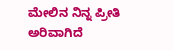ಮೇಲಿನ ನಿನ್ನ ಪ್ರೀತಿ ಅರಿವಾಗಿದೆ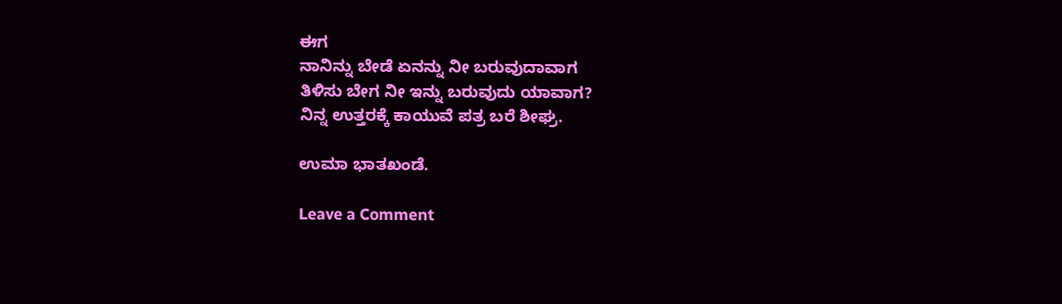ಈಗ
ನಾನಿನ್ನು ಬೇಡೆ ಏನನ್ನು ನೀ ಬರುವುದಾವಾಗ
ತಿಳಿಸು ಬೇಗ ನೀ ಇನ್ನು ಬರುವುದು ಯಾವಾಗ?
ನಿನ್ನ ಉತ್ತರಕ್ಕೆ ಕಾಯುವೆ ಪತ್ರ ಬರೆ ಶೀಘ್ರ.

ಉಮಾ ಭಾತಖಂಡೆ.

Leave a Comment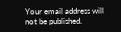Your email address will not be published.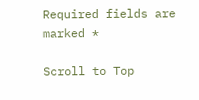Required fields are marked *

Scroll to Top